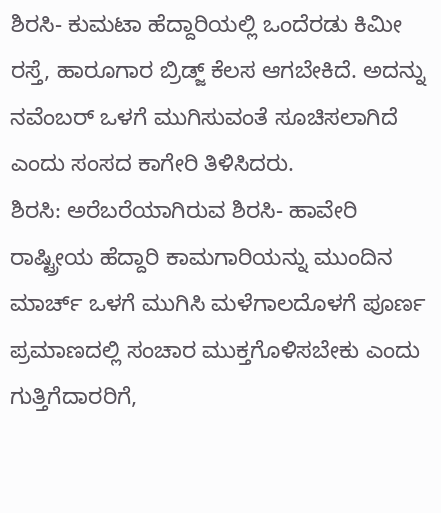ಶಿರಸಿ- ಕುಮಟಾ ಹೆದ್ದಾರಿಯಲ್ಲಿ ಒಂದೆರಡು ಕಿಮೀ ರಸ್ತೆ, ಹಾರೂಗಾರ ಬ್ರಿಡ್ಜ್ ಕೆಲಸ ಆಗಬೇಕಿದೆ. ಅದನ್ನು ನವೆಂಬರ್ ಒಳಗೆ ಮುಗಿಸುವಂತೆ ಸೂಚಿಸಲಾಗಿದೆ ಎಂದು ಸಂಸದ ಕಾಗೇರಿ ತಿಳಿಸಿದರು.
ಶಿರಸಿ: ಅರೆಬರೆಯಾಗಿರುವ ಶಿರಸಿ- ಹಾವೇರಿ ರಾಷ್ಟ್ರೀಯ ಹೆದ್ದಾರಿ ಕಾಮಗಾರಿಯನ್ನು ಮುಂದಿನ ಮಾರ್ಚ್ ಒಳಗೆ ಮುಗಿಸಿ ಮಳೆಗಾಲದೊಳಗೆ ಪೂರ್ಣ ಪ್ರಮಾಣದಲ್ಲಿ ಸಂಚಾರ ಮುಕ್ತಗೊಳಿಸಬೇಕು ಎಂದು ಗುತ್ತಿಗೆದಾರರಿಗೆ,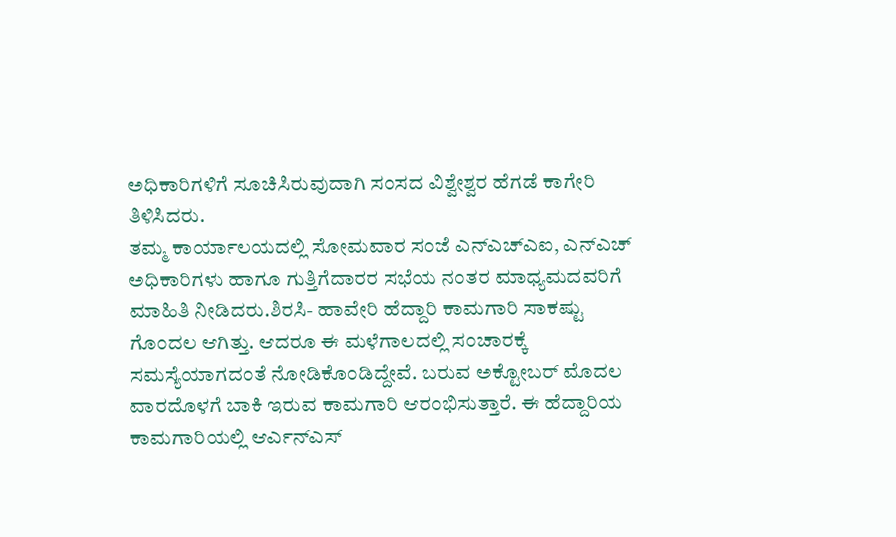ಅಧಿಕಾರಿಗಳಿಗೆ ಸೂಚಿಸಿರುವುದಾಗಿ ಸಂಸದ ವಿಶ್ವೇಶ್ವರ ಹೆಗಡೆ ಕಾಗೇರಿ ತಿಳಿಸಿದರು.
ತಮ್ಮ ಕಾರ್ಯಾಲಯದಲ್ಲಿ ಸೋಮವಾರ ಸಂಜೆ ಎನ್ಎಚ್ಎಐ, ಎನ್ಎಚ್ ಅಧಿಕಾರಿಗಳು ಹಾಗೂ ಗುತ್ತಿಗೆದಾರರ ಸಭೆಯ ನಂತರ ಮಾಧ್ಯಮದವರಿಗೆ ಮಾಹಿತಿ ನೀಡಿದರು.ಶಿರಸಿ- ಹಾವೇರಿ ಹೆದ್ದಾರಿ ಕಾಮಗಾರಿ ಸಾಕಷ್ಟು ಗೊಂದಲ ಆಗಿತ್ತು. ಆದರೂ ಈ ಮಳೆಗಾಲದಲ್ಲಿ ಸಂಚಾರಕ್ಕೆ ಸಮಸ್ಯೆಯಾಗದಂತೆ ನೋಡಿಕೊಂಡಿದ್ದೇವೆ. ಬರುವ ಅಕ್ಟೋಬರ್ ಮೊದಲ ವಾರದೊಳಗೆ ಬಾಕಿ ಇರುವ ಕಾಮಗಾರಿ ಆರಂಭಿಸುತ್ತಾರೆ. ಈ ಹೆದ್ದಾರಿಯ ಕಾಮಗಾರಿಯಲ್ಲಿ ಆರ್ಎನ್ಎಸ್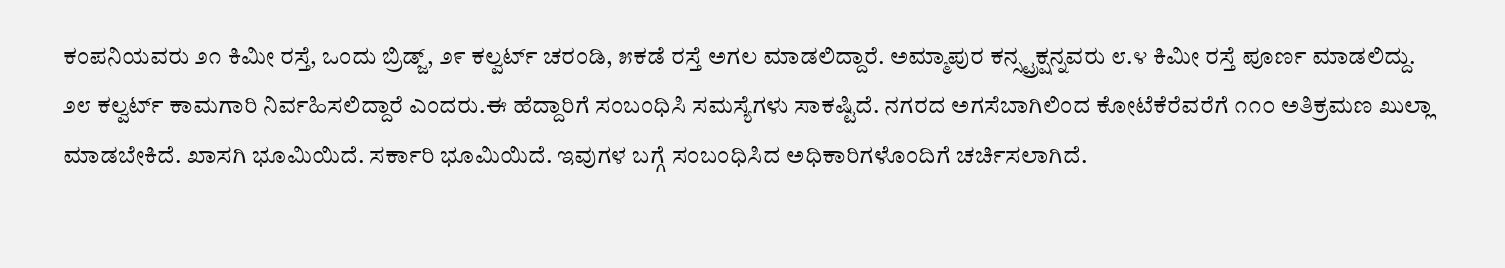ಕಂಪನಿಯವರು ೨೧ ಕಿಮೀ ರಸ್ತೆ, ಒಂದು ಬ್ರಿಡ್ಜ್, ೨೯ ಕಲ್ವರ್ಟ್ ಚರಂಡಿ, ೫ಕಡೆ ರಸ್ತೆ ಅಗಲ ಮಾಡಲಿದ್ದಾರೆ. ಅಮ್ಮಾಪುರ ಕನ್ಸ್ಟ್ರಕ್ಷನ್ನವರು ೮.೪ ಕಿಮೀ ರಸ್ತೆ ಪೂರ್ಣ ಮಾಡಲಿದ್ದು. ೨೮ ಕಲ್ವರ್ಟ್ ಕಾಮಗಾರಿ ನಿರ್ವಹಿಸಲಿದ್ದಾರೆ ಎಂದರು.ಈ ಹೆದ್ದಾರಿಗೆ ಸಂಬಂಧಿಸಿ ಸಮಸ್ಯೆಗಳು ಸಾಕಷ್ಟಿದೆ. ನಗರದ ಅಗಸೆಬಾಗಿಲಿಂದ ಕೋಟೆಕೆರೆವರೆಗೆ ೧೧೦ ಅತಿಕ್ರಮಣ ಖುಲ್ಲಾ ಮಾಡಬೇಕಿದೆ. ಖಾಸಗಿ ಭೂಮಿಯಿದೆ. ಸರ್ಕಾರಿ ಭೂಮಿಯಿದೆ. ಇವುಗಳ ಬಗ್ಗೆ ಸಂಬಂಧಿಸಿದ ಅಧಿಕಾರಿಗಳೊಂದಿಗೆ ಚರ್ಚಿಸಲಾಗಿದೆ.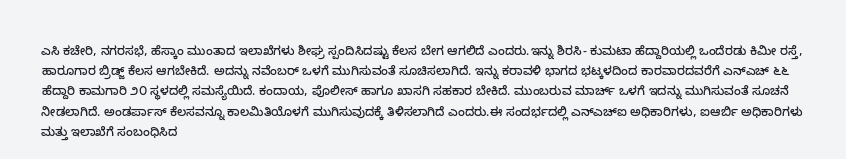ಎಸಿ ಕಚೇರಿ, ನಗರಸಭೆ, ಹೆಸ್ಕಾಂ ಮುಂತಾದ ಇಲಾಖೆಗಳು ಶೀಘ್ರ ಸ್ಪಂದಿಸಿದಷ್ಟು ಕೆಲಸ ಬೇಗ ಆಗಲಿದೆ ಎಂದರು.ಇನ್ನು ಶಿರಸಿ- ಕುಮಟಾ ಹೆದ್ದಾರಿಯಲ್ಲಿ ಒಂದೆರಡು ಕಿಮೀ ರಸ್ತೆ, ಹಾರೂಗಾರ ಬ್ರಿಡ್ಜ್ ಕೆಲಸ ಆಗಬೇಕಿದೆ. ಅದನ್ನು ನವೆಂಬರ್ ಒಳಗೆ ಮುಗಿಸುವಂತೆ ಸೂಚಿಸಲಾಗಿದೆ. ಇನ್ನು ಕರಾವಳಿ ಭಾಗದ ಭಟ್ಕಳದಿಂದ ಕಾರವಾರದವರೆಗೆ ಎನ್ಎಚ್ ೬೬ ಹೆದ್ದಾರಿ ಕಾಮಗಾರಿ ೨೦ ಸ್ಥಳದಲ್ಲಿ ಸಮಸ್ಯೆಯಿದೆ. ಕಂದಾಯ, ಪೊಲೀಸ್ ಹಾಗೂ ಖಾಸಗಿ ಸಹಕಾರ ಬೇಕಿದೆ. ಮುಂಬರುವ ಮಾರ್ಚ್ ಒಳಗೆ ಇದನ್ನು ಮುಗಿಸುವಂತೆ ಸೂಚನೆ ನೀಡಲಾಗಿದೆ. ಅಂಡರ್ಪಾಸ್ ಕೆಲಸವನ್ನೂ ಕಾಲಮಿತಿಯೊಳಗೆ ಮುಗಿಸುವುದಕ್ಕೆ ತಿಳಿಸಲಾಗಿದೆ ಎಂದರು.ಈ ಸಂದರ್ಭದಲ್ಲಿ ಎನ್ಎಚ್ಐ ಅಧಿಕಾರಿಗಳು, ಐಆರ್ಬಿ ಅಧಿಕಾರಿಗಳು ಮತ್ತು ಇಲಾಖೆಗೆ ಸಂಬಂಧಿಸಿದ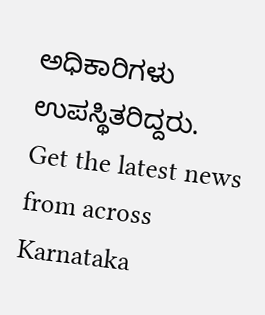ಅಧಿಕಾರಿಗಳು ಉಪಸ್ಥಿತರಿದ್ದರು.
Get the latest news from across Karnataka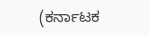(ಕರ್ನಾಟಕ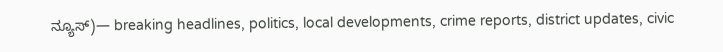ನ್ಯೂಸ್)— breaking headlines, politics, local developments, crime reports, district updates, civic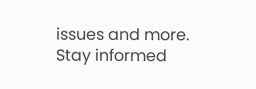issues and more. Stay informed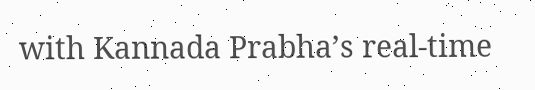with Kannada Prabha’s real‑time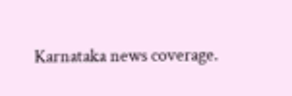Karnataka news coverage.